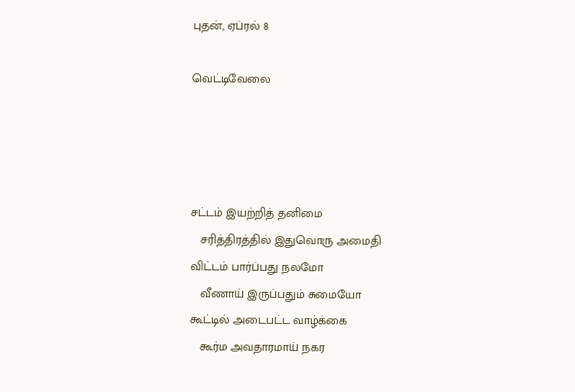புதன், ஏப்ரல் 8

வெட்டிவேலை




சட்டம் இயற்றித் தனிமை
   சரித்திரத்தில் இதுவொரு அமைதி
விட்டம் பார்ப்பது நலமோ
   வீணாய் இருப்பதும் சுமையோ
கூட்டில் அடைபட்ட வாழ்க்கை
   கூர்ம அவதாரமாய் நகர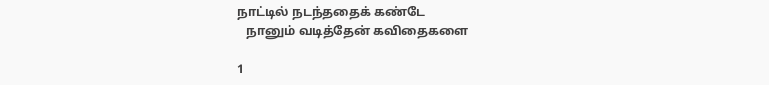நாட்டில் நடந்ததைக் கண்டே
   நானும் வடித்தேன் கவிதைகளை

1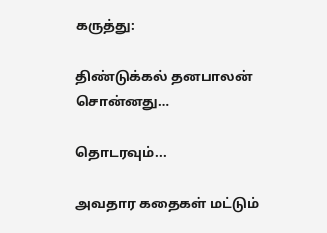கருத்து:

திண்டுக்கல் தனபாலன் சொன்னது…

தொடரவும்...

அவதார கதைகள் மட்டும்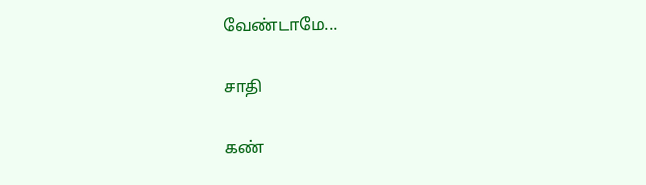வேண்டாமே...

சாதி

கண்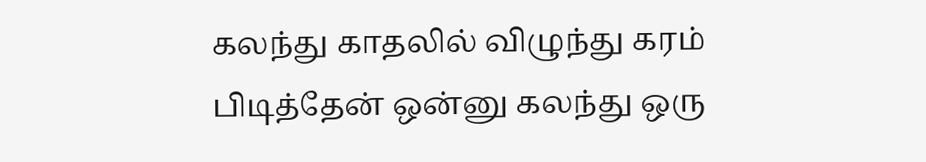கலந்து காதலில் விழுந்து கரம் பிடித்தேன் ஒன்னு கலந்து ஒரு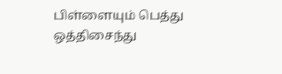பிள்ளையும் பெத்து ஒத்திசைந்து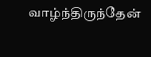வாழ்ந்திருந்தேன்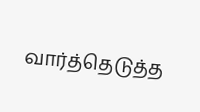வார்த்தெடுத்த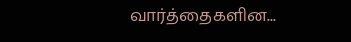வார்த்தைகளின...